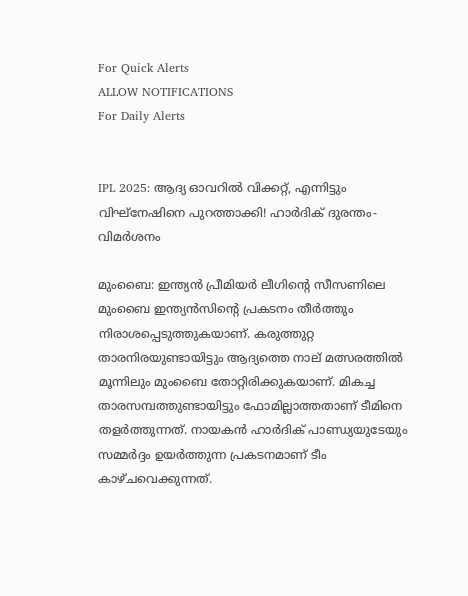For Quick Alerts
ALLOW NOTIFICATIONS
For Daily Alerts


IPL 2025: ആദ്യ ഓവറില്‍ വിക്കറ്റ്, എന്നിട്ടും വിഘ്‌നേഷിനെ പുറത്താക്കി! ഹാര്‍ദിക് ദുരന്തം- വിമര്‍ശനം

മുംബൈ: ഇന്ത്യന്‍ പ്രീമിയര്‍ ലീഗിന്റെ സീസണിലെ മുംബൈ ഇന്ത്യന്‍സിന്റെ പ്രകടനം തീര്‍ത്തും നിരാശപ്പെടുത്തുകയാണ്. കരുത്തുറ്റ താരനിരയുണ്ടായിട്ടും ആദ്യത്തെ നാല് മത്സരത്തില്‍ മൂന്നിലും മുംബൈ തോറ്റിരിക്കുകയാണ്. മികച്ച താരസമ്പത്തുണ്ടായിട്ടും ഫോമില്ലാത്തതാണ് ടീമിനെ തളര്‍ത്തുന്നത്. നായകന്‍ ഹാര്‍ദിക് പാണ്ഡ്യയുടേയും സമ്മര്‍ദ്ദം ഉയര്‍ത്തുന്ന പ്രകടനമാണ് ടീം കാഴ്ചവെക്കുന്നത്.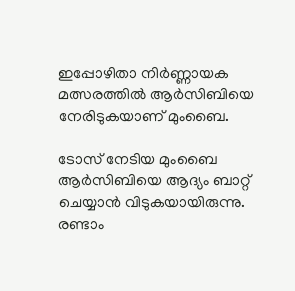ഇപ്പോഴിതാ നിര്‍ണ്ണായക മത്സരത്തില്‍ ആര്‍സിബിയെ നേരിടുകയാണ് മുംബൈ.

ടോസ് നേടിയ മുംബൈ ആര്‍സിബിയെ ആദ്യം ബാറ്റ് ചെയ്യാന്‍ വിടുകയായിരുന്നു. രണ്ടാം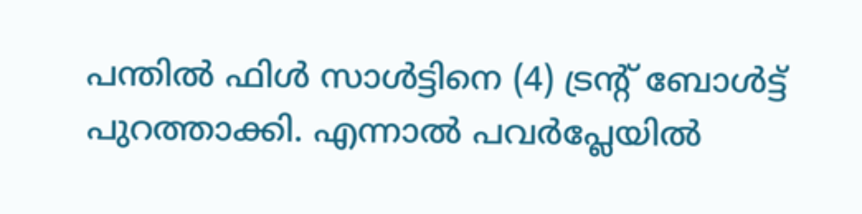പന്തില്‍ ഫിള്‍ സാള്‍ട്ടിനെ (4) ട്രന്റ് ബോള്‍ട്ട് പുറത്താക്കി. എന്നാല്‍ പവര്‍പ്ലേയില്‍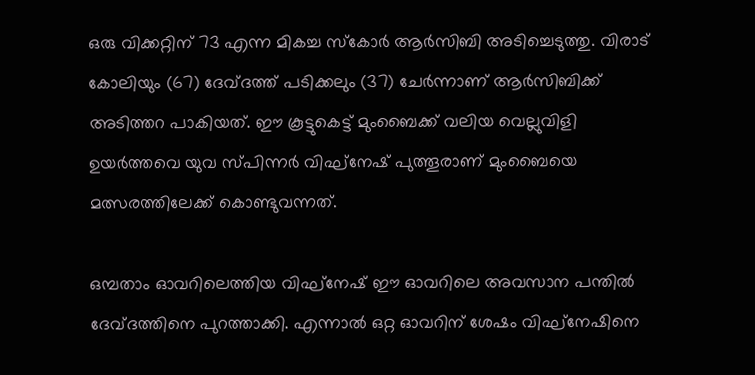ഒരു വിക്കറ്റിന് 73 എന്ന മികച്ച സ്‌കോര്‍ ആര്‍സിബി അടിച്ചെടുത്തു. വിരാട് കോലിയും (67) ദേവ്ദത്ത് പടിക്കലും (37) ചേര്‍ന്നാണ് ആര്‍സിബിക്ക് അടിത്തറ പാകിയത്. ഈ കൂട്ടുകെട്ട് മുംബൈക്ക് വലിയ വെല്ലുവിളി ഉയര്‍ത്തവെ യുവ സ്പിന്നര്‍ വിഘ്‌നേഷ് പുത്തൂരാണ് മുംബൈയെ മത്സരത്തിലേക്ക് കൊണ്ടുവന്നത്.

ഒമ്പതാം ഓവറിലെത്തിയ വിഘ്‌നേഷ് ഈ ഓവറിലെ അവസാന പന്തില്‍ ദേവ്ദത്തിനെ പുറത്താക്കി. എന്നാല്‍ ഒറ്റ ഓവറിന് ശേഷം വിഘ്‌നേഷിനെ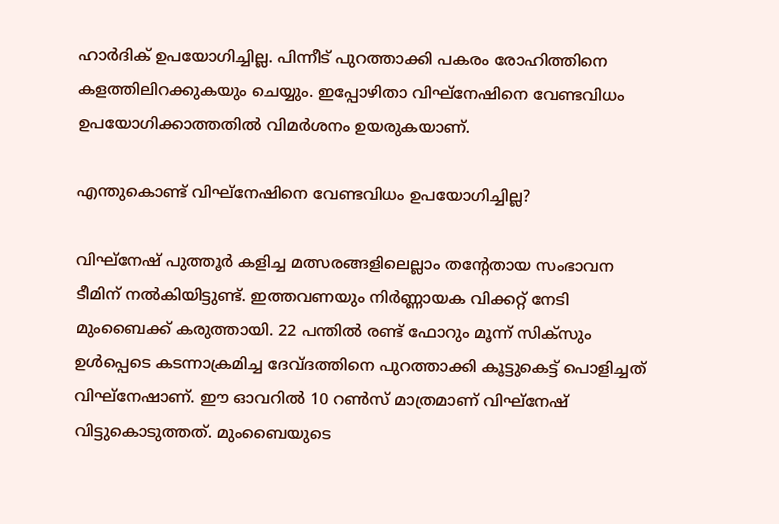ഹാര്‍ദിക് ഉപയോഗിച്ചില്ല. പിന്നീട് പുറത്താക്കി പകരം രോഹിത്തിനെ കളത്തിലിറക്കുകയും ചെയ്യും. ഇപ്പോഴിതാ വിഘ്‌നേഷിനെ വേണ്ടവിധം ഉപയോഗിക്കാത്തതില്‍ വിമര്‍ശനം ഉയരുകയാണ്.

എന്തുകൊണ്ട് വിഘ്‌നേഷിനെ വേണ്ടവിധം ഉപയോഗിച്ചില്ല?

വിഘ്‌നേഷ് പുത്തൂര്‍ കളിച്ച മത്സരങ്ങളിലെല്ലാം തന്റേതായ സംഭാവന ടീമിന് നല്‍കിയിട്ടുണ്ട്. ഇത്തവണയും നിര്‍ണ്ണായക വിക്കറ്റ് നേടി മുംബൈക്ക് കരുത്തായി. 22 പന്തില്‍ രണ്ട് ഫോറും മൂന്ന് സിക്‌സും ഉള്‍പ്പെടെ കടന്നാക്രമിച്ച ദേവ്ദത്തിനെ പുറത്താക്കി കൂട്ടുകെട്ട് പൊളിച്ചത് വിഘ്‌നേഷാണ്. ഈ ഓവറില്‍ 10 റണ്‍സ് മാത്രമാണ് വിഘ്‌നേഷ് വിട്ടുകൊടുത്തത്. മുംബൈയുടെ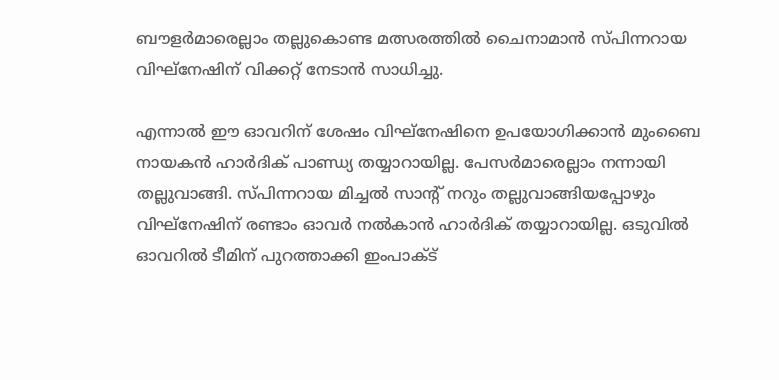ബൗളര്‍മാരെല്ലാം തല്ലുകൊണ്ട മത്സരത്തില്‍ ചൈനാമാന്‍ സ്പിന്നറായ വിഘ്‌നേഷിന് വിക്കറ്റ് നേടാന്‍ സാധിച്ചു.

എന്നാല്‍ ഈ ഓവറിന് ശേഷം വിഘ്‌നേഷിനെ ഉപയോഗിക്കാന്‍ മുംബൈ നായകന്‍ ഹാര്‍ദിക് പാണ്ഡ്യ തയ്യാറായില്ല. പേസര്‍മാരെല്ലാം നന്നായി തല്ലുവാങ്ങി. സ്പിന്നറായ മിച്ചല്‍ സാന്റ് നറും തല്ലുവാങ്ങിയപ്പോഴും വിഘ്‌നേഷിന് രണ്ടാം ഓവര്‍ നല്‍കാന്‍ ഹാര്‍ദിക് തയ്യാറായില്ല. ഒടുവില്‍ ഓവറില്‍ ടീമിന് പുറത്താക്കി ഇംപാക്ട്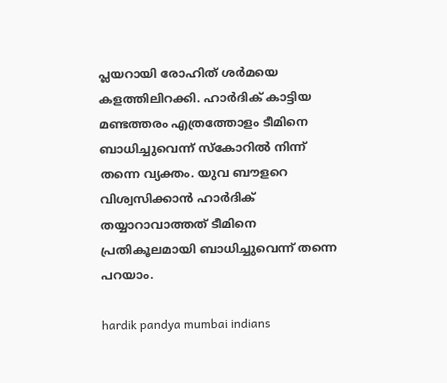പ്ലയറായി രോഹിത് ശര്‍മയെ കളത്തിലിറക്കി. ഹാര്‍ദിക് കാട്ടിയ മണ്ടത്തരം എത്രത്തോളം ടീമിനെ ബാധിച്ചുവെന്ന് സ്‌കോറില്‍ നിന്ന് തന്നെ വ്യക്തം. യുവ ബൗളറെ വിശ്വസിക്കാന്‍ ഹാര്‍ദിക് തയ്യാറാവാത്തത് ടീമിനെ പ്രതികൂലമായി ബാധിച്ചുവെന്ന് തന്നെ പറയാം.

hardik pandya mumbai indians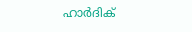ഹാര്‍ദിക്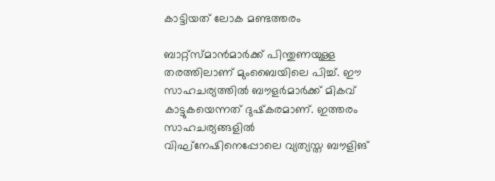കാട്ടിയത് ലോക മണ്ടത്തരം

ബാറ്റ്‌സ്മാന്‍മാര്‍ക്ക് പിന്തുണയുള്ള തരത്തിലാണ് മുംബൈയിലെ പിച്ച്. ഈ സാഹചര്യത്തില്‍ ബൗളര്‍മാര്‍ക്ക് മികവ് കാട്ടുകയെന്നത് ദുഷ്‌കരമാണ്. ഇത്തരം സാഹചര്യങ്ങളില്‍ വിഘ്‌നേഷിനെപ്പോലെ വ്യത്യസ്ത ബൗളിങ്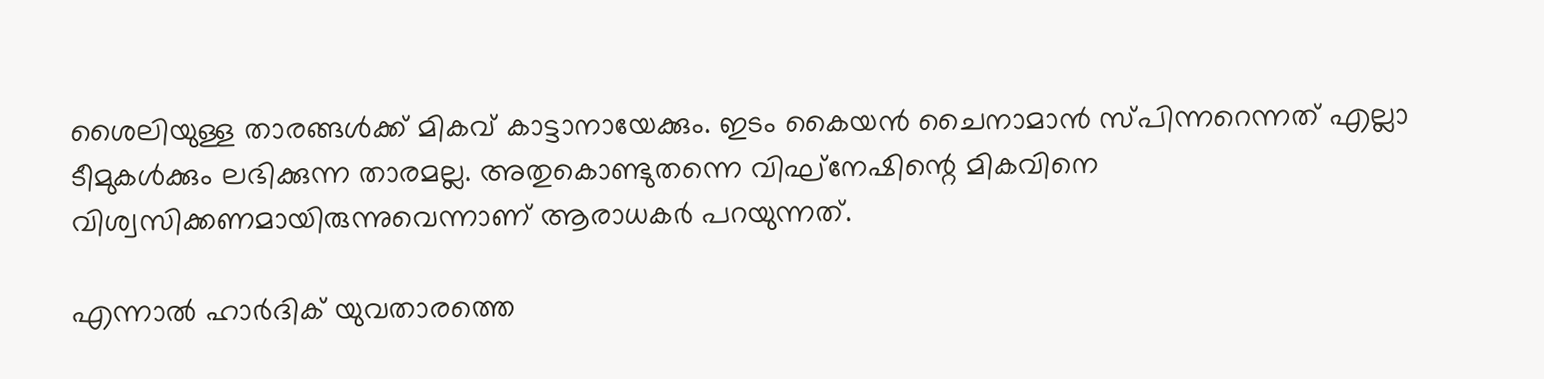ശൈലിയുള്ള താരങ്ങള്‍ക്ക് മികവ് കാട്ടാനായേക്കും. ഇടം കൈയന്‍ ചൈനാമാന്‍ സ്പിന്നറെന്നത് എല്ലാ ടീമുകള്‍ക്കും ലഭിക്കുന്ന താരമല്ല. അതുകൊണ്ടുതന്നെ വിഘ്‌നേഷിന്റെ മികവിനെ വിശ്വസിക്കണമായിരുന്നുവെന്നാണ് ആരാധകര്‍ പറയുന്നത്.

എന്നാല്‍ ഹാര്‍ദിക് യുവതാരത്തെ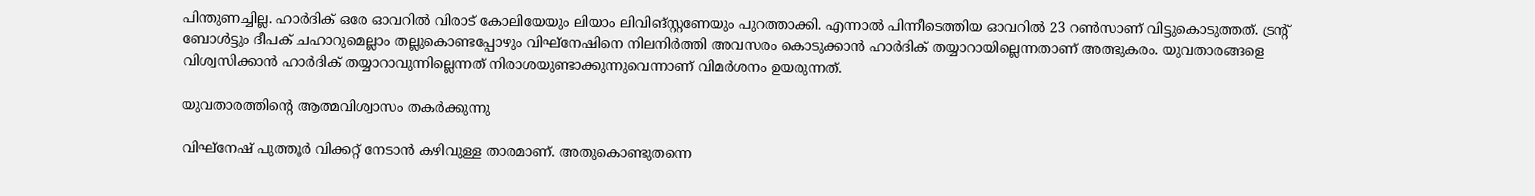പിന്തുണച്ചില്ല. ഹാര്‍ദിക് ഒരേ ഓവറില്‍ വിരാട് കോലിയേയും ലിയാം ലിവിങ്‌സ്റ്റണേയും പുറത്താക്കി. എന്നാല്‍ പിന്നീടെത്തിയ ഓവറില്‍ 23 റണ്‍സാണ് വിട്ടുകൊടുത്തത്. ട്രന്റ് ബോള്‍ട്ടും ദീപക് ചഹാറുമെല്ലാം തല്ലുകൊണ്ടപ്പോഴും വിഘ്‌നേഷിനെ നിലനിര്‍ത്തി അവസരം കൊടുക്കാന്‍ ഹാര്‍ദിക് തയ്യാറായില്ലെന്നതാണ് അത്ഭുകരം. യുവതാരങ്ങളെ വിശ്വസിക്കാന്‍ ഹാര്‍ദിക് തയ്യാറാവുന്നില്ലെന്നത് നിരാശയുണ്ടാക്കുന്നുവെന്നാണ് വിമര്‍ശനം ഉയരുന്നത്.

യുവതാരത്തിന്റെ ആത്മവിശ്വാസം തകര്‍ക്കുന്നു

വിഘ്‌നേഷ് പുത്തൂര്‍ വിക്കറ്റ് നേടാന്‍ കഴിവുള്ള താരമാണ്. അതുകൊണ്ടുതന്നെ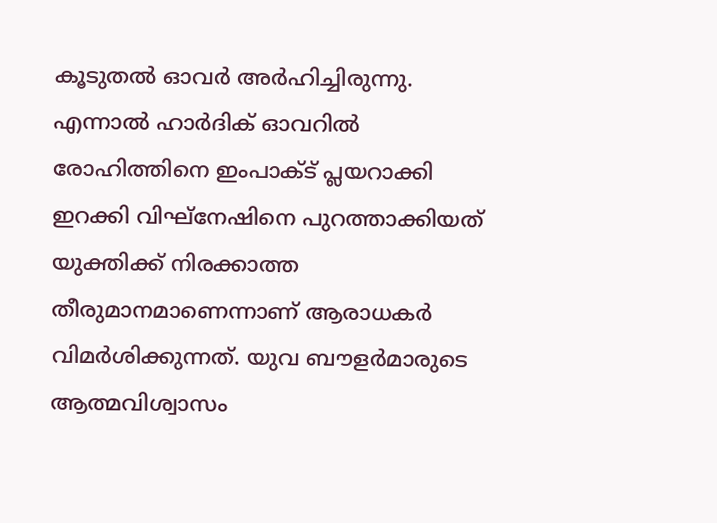കൂടുതല്‍ ഓവര്‍ അര്‍ഹിച്ചിരുന്നു. എന്നാല്‍ ഹാര്‍ദിക് ഓവറില്‍ രോഹിത്തിനെ ഇംപാക്ട് പ്ലയറാക്കി ഇറക്കി വിഘ്‌നേഷിനെ പുറത്താക്കിയത് യുക്തിക്ക് നിരക്കാത്ത തീരുമാനമാണെന്നാണ് ആരാധകര്‍ വിമര്‍ശിക്കുന്നത്. യുവ ബൗളര്‍മാരുടെ ആത്മവിശ്വാസം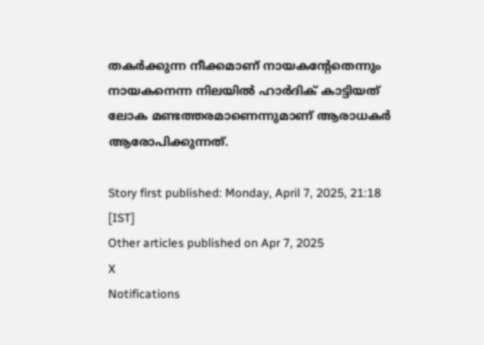തകര്‍ക്കുന്ന നീക്കമാണ് നായകന്റേതെന്നും നായകനെന്ന നിലയില്‍ ഹാര്‍ദിക് കാട്ടിയത് ലോക മണ്ടത്തരമാണെന്നുമാണ് ആരാധകര്‍ ആരോപിക്കുന്നത്.

Story first published: Monday, April 7, 2025, 21:18 [IST]
Other articles published on Apr 7, 2025
X
Notifications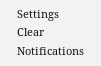Settings
Clear Notifications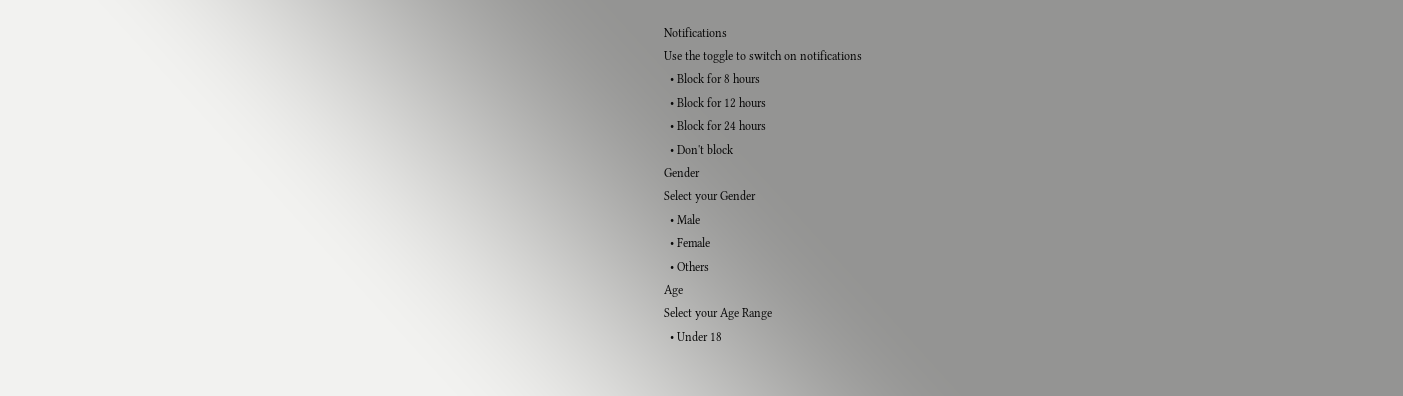Notifications
Use the toggle to switch on notifications
  • Block for 8 hours
  • Block for 12 hours
  • Block for 24 hours
  • Don't block
Gender
Select your Gender
  • Male
  • Female
  • Others
Age
Select your Age Range
  • Under 18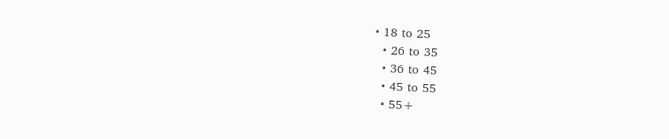• 18 to 25
  • 26 to 35
  • 36 to 45
  • 45 to 55
  • 55+